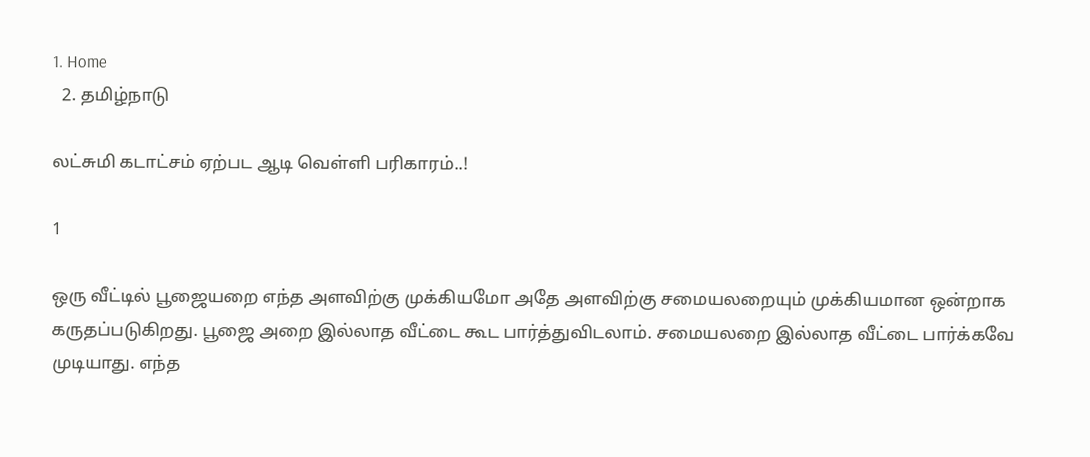1. Home
  2. தமிழ்நாடு

லட்சுமி கடாட்சம் ஏற்பட ஆடி வெள்ளி பரிகாரம்..!

1

ஒரு வீட்டில் பூஜையறை எந்த அளவிற்கு முக்கியமோ அதே அளவிற்கு சமையலறையும் முக்கியமான ஒன்றாக கருதப்படுகிறது. பூஜை அறை இல்லாத வீட்டை கூட பார்த்துவிடலாம். சமையலறை இல்லாத வீட்டை பார்க்கவே முடியாது. எந்த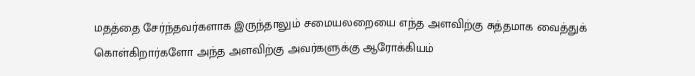மதத்தை சேர்ந்தவர்களாக இருந்தாலும் சமையலறையை எந்த அளவிற்கு சுத்தமாக வைத்துக் கொள்கிறார்களோ அந்த அளவிற்கு அவர்களுக்கு ஆரோக்கியம்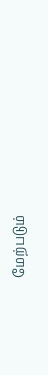மேற்படும்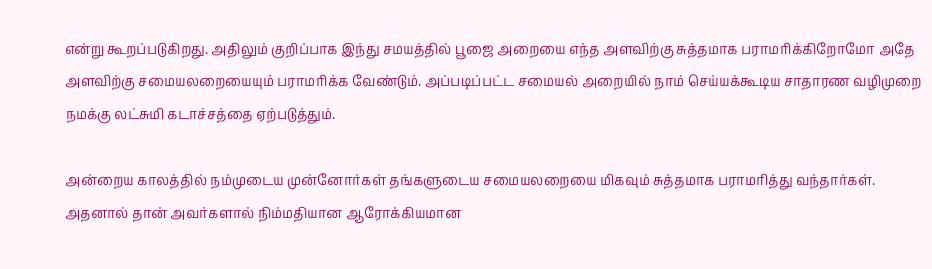என்று கூறப்படுகிறது. அதிலும் குறிப்பாக இந்து சமயத்தில் பூஜை அறையை எந்த அளவிற்கு சுத்தமாக பராமரிக்கிறோமோ அதே அளவிற்கு சமையலறையையும் பராமரிக்க வேண்டும். அப்படிப்பட்ட சமையல் அறையில் நாம் செய்யக்கூடிய சாதாரண வழிமுறை நமக்கு லட்சுமி கடாச்சத்தை ஏற்படுத்தும்.

அன்றைய காலத்தில் நம்முடைய முன்னோர்கள் தங்களுடைய சமையலறையை மிகவும் சுத்தமாக பராமரித்து வந்தார்கள். அதனால் தான் அவர்களால் நிம்மதியான ஆரோக்கியமான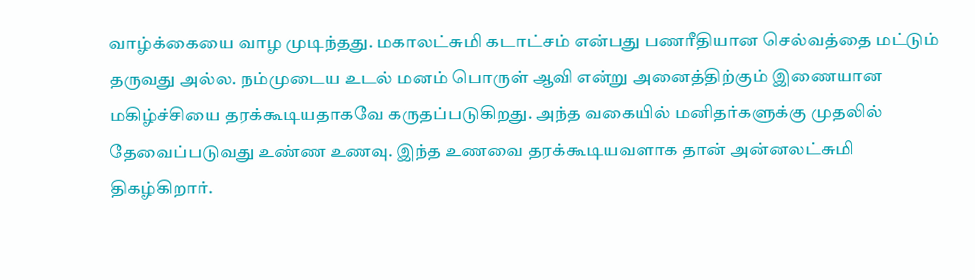வாழ்க்கையை வாழ முடிந்தது. மகாலட்சுமி கடாட்சம் என்பது பணரீதியான செல்வத்தை மட்டும் தருவது அல்ல. நம்முடைய உடல் மனம் பொருள் ஆவி என்று அனைத்திற்கும் இணையான மகிழ்ச்சியை தரக்கூடியதாகவே கருதப்படுகிறது. அந்த வகையில் மனிதர்களுக்கு முதலில் தேவைப்படுவது உண்ண உணவு. இந்த உணவை தரக்கூடியவளாக தான் அன்னலட்சுமி திகழ்கிறார்.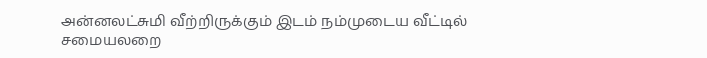அன்னலட்சுமி வீற்றிருக்கும் இடம் நம்முடைய வீட்டில் சமையலறை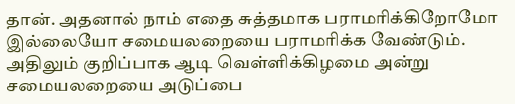தான். அதனால் நாம் எதை சுத்தமாக பராமரிக்கிறோமோ இல்லையோ சமையலறையை பராமரிக்க வேண்டும். அதிலும் குறிப்பாக ஆடி வெள்ளிக்கிழமை அன்று சமையலறையை அடுப்பை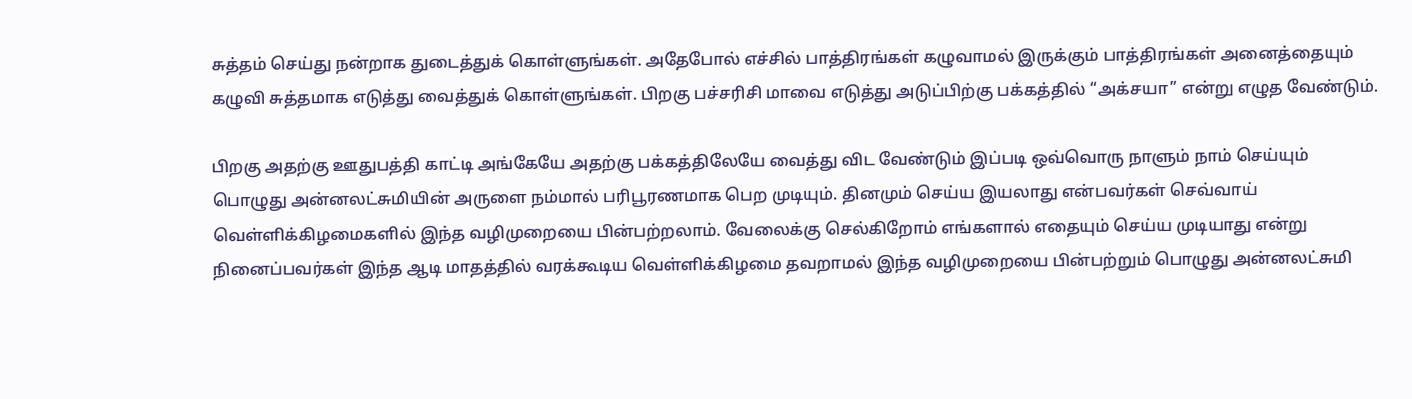சுத்தம் செய்து நன்றாக துடைத்துக் கொள்ளுங்கள். அதேபோல் எச்சில் பாத்திரங்கள் கழுவாமல் இருக்கும் பாத்திரங்கள் அனைத்தையும் கழுவி சுத்தமாக எடுத்து வைத்துக் கொள்ளுங்கள். பிறகு பச்சரிசி மாவை எடுத்து அடுப்பிற்கு பக்கத்தில் “அக்சயா” என்று எழுத வேண்டும்.

பிறகு அதற்கு ஊதுபத்தி காட்டி அங்கேயே அதற்கு பக்கத்திலேயே வைத்து விட வேண்டும் இப்படி ஒவ்வொரு நாளும் நாம் செய்யும் பொழுது அன்னலட்சுமியின் அருளை நம்மால் பரிபூரணமாக பெற முடியும். தினமும் செய்ய இயலாது என்பவர்கள் செவ்வாய் வெள்ளிக்கிழமைகளில் இந்த வழிமுறையை பின்பற்றலாம். வேலைக்கு செல்கிறோம் எங்களால் எதையும் செய்ய முடியாது என்று நினைப்பவர்கள் இந்த ஆடி மாதத்தில் வரக்கூடிய வெள்ளிக்கிழமை தவறாமல் இந்த வழிமுறையை பின்பற்றும் பொழுது அன்னலட்சுமி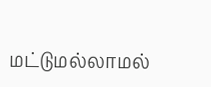மட்டுமல்லாமல்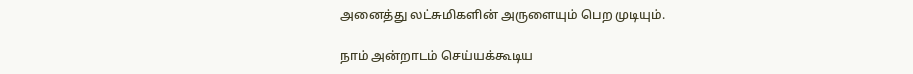அனைத்து லட்சுமிகளின் அருளையும் பெற முடியும்.

நாம் அன்றாடம் செய்யக்கூடிய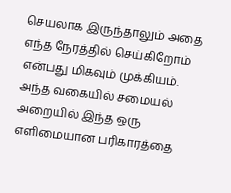செயலாக இருந்தாலும் அதை எந்த நேரத்தில் செய்கிறோம் என்பது மிகவும் முக்கியம். அந்த வகையில் சமையல் அறையில் இந்த ஒரு எளிமையான பரிகாரத்தை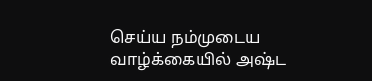செய்ய நம்முடைய வாழ்க்கையில் அஷ்ட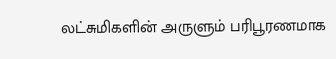லட்சுமிகளின் அருளும் பரிபூரணமாக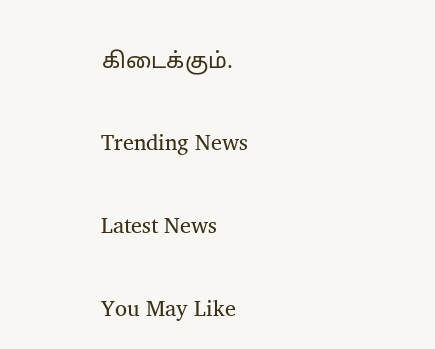கிடைக்கும்.

Trending News

Latest News

You May Like